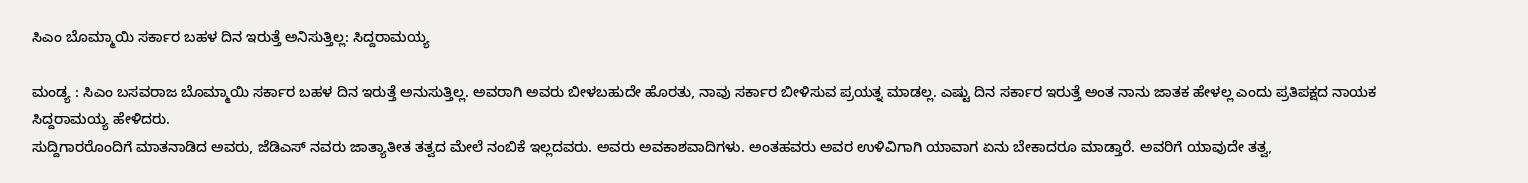ಸಿಎಂ ಬೊಮ್ಮಾಯಿ ಸರ್ಕಾರ ಬಹಳ ದಿನ ಇರುತ್ತೆ ಅನಿಸುತ್ತಿಲ್ಲ: ಸಿದ್ದರಾಮಯ್ಯ

ಮಂಡ್ಯ : ಸಿಎಂ ಬಸವರಾಜ ಬೊಮ್ಮಾಯಿ ಸರ್ಕಾರ ಬಹಳ ದಿನ ಇರುತ್ತೆ ಅನುಸುತ್ತಿಲ್ಲ. ಅವರಾಗಿ ಅವರು ಬೀಳಬಹುದೇ ಹೊರತು, ನಾವು ಸರ್ಕಾರ ಬೀಳಿಸುವ ಪ್ರಯತ್ನ ಮಾಡಲ್ಲ. ಎಷ್ಟು ದಿನ ಸರ್ಕಾರ ಇರುತ್ತೆ ಅಂತ ನಾನು ಜಾತಕ ಹೇಳಲ್ಲ ಎಂದು ಪ್ರತಿಪಕ್ಷದ ನಾಯಕ ಸಿದ್ದರಾಮಯ್ಯ ಹೇಳಿದರು.
ಸುದ್ದಿಗಾರರೊಂದಿಗೆ ಮಾತನಾಡಿದ ಅವರು, ಜೆಡಿಎಸ್ ನವರು ಜಾತ್ಯಾತೀತ ತತ್ವದ ಮೇಲೆ ನಂಬಿಕೆ ಇಲ್ಲದವರು. ಅವರು ಅವಕಾಶವಾದಿಗಳು. ಅಂತಹವರು ಅವರ ಉಳಿವಿಗಾಗಿ ಯಾವಾಗ ಏನು ಬೇಕಾದರೂ ಮಾಡ್ತಾರೆ. ಅವರಿಗೆ ಯಾವುದೇ ತತ್ವ,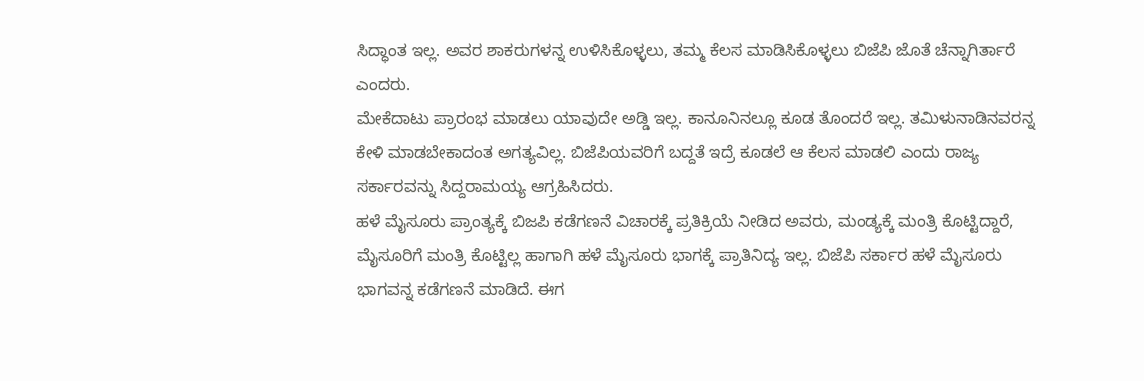ಸಿದ್ಧಾಂತ ಇಲ್ಲ. ಅವರ ಶಾಕರುಗಳನ್ನ ಉಳಿಸಿಕೊಳ್ಳಲು, ತಮ್ಮ ಕೆಲಸ ಮಾಡಿಸಿಕೊಳ್ಳಲು ಬಿಜೆಪಿ ಜೊತೆ ಚೆನ್ನಾಗಿರ್ತಾರೆ ಎಂದರು.
ಮೇಕೆದಾಟು ಪ್ರಾರಂಭ ಮಾಡಲು ಯಾವುದೇ ಅಡ್ಡಿ ಇಲ್ಲ. ಕಾನೂನಿನಲ್ಲೂ ಕೂಡ ತೊಂದರೆ ಇಲ್ಲ. ತಮಿಳುನಾಡಿನವರನ್ನ ಕೇಳಿ ಮಾಡಬೇಕಾದಂತ ಅಗತ್ಯವಿಲ್ಲ. ಬಿಜೆಪಿಯವರಿಗೆ ಬದ್ದತೆ ಇದ್ರೆ ಕೂಡಲೆ ಆ ಕೆಲಸ ಮಾಡಲಿ ಎಂದು ರಾಜ್ಯ ಸರ್ಕಾರವನ್ನು ಸಿದ್ದರಾಮಯ್ಯ ಆಗ್ರಹಿಸಿದರು.
ಹಳೆ ಮೈಸೂರು ಪ್ರಾಂತ್ಯಕ್ಕೆ ಬಿಜಪಿ ಕಡೆಗಣನೆ ವಿಚಾರಕ್ಕೆ ಪ್ರತಿಕ್ರಿಯೆ ನೀಡಿದ ಅವರು, ಮಂಡ್ಯಕ್ಕೆ ಮಂತ್ರಿ ಕೊಟ್ಟಿದ್ದಾರೆ, ಮೈಸೂರಿಗೆ ಮಂತ್ರಿ ಕೊಟ್ಟಿಲ್ಲ ಹಾಗಾಗಿ ಹಳೆ ಮೈಸೂರು ಭಾಗಕ್ಕೆ ಪ್ರಾತಿನಿದ್ಯ ಇಲ್ಲ. ಬಿಜೆಪಿ ಸರ್ಕಾರ ಹಳೆ ಮೈಸೂರು ಭಾಗವನ್ನ ಕಡೆಗಣನೆ ಮಾಡಿದೆ. ಈಗ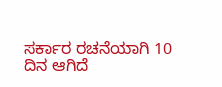ಸರ್ಕಾರ ರಚನೆಯಾಗಿ 10 ದಿನ ಆಗಿದೆ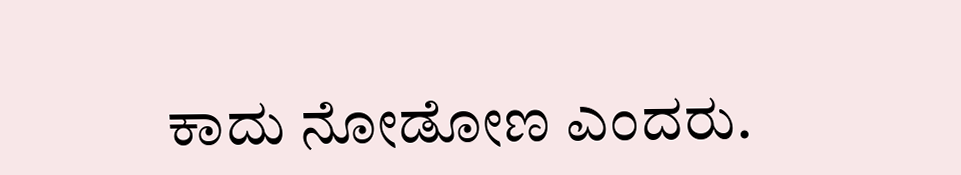ಕಾದು ನೋಡೋಣ ಎಂದರು.